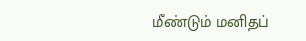மீண்டும் மனிதப்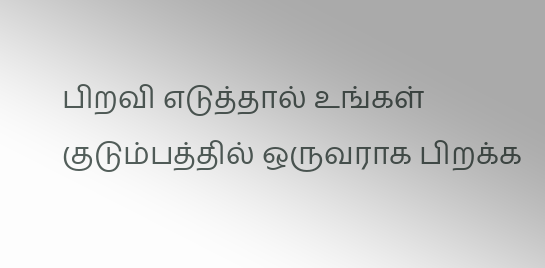பிறவி எடுத்தால் உங்கள் குடும்பத்தில் ஒருவராக பிறக்க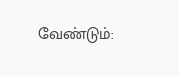வேண்டும்: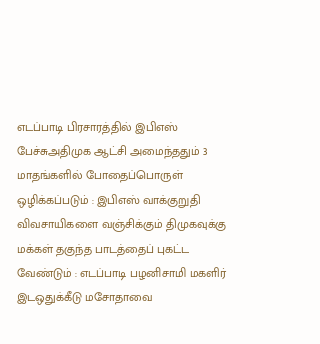எடப்பாடி பிரசாரத்தில் இபிஎஸ் பேச்சுஅதிமுக ஆட்சி அமைந்ததும் 3 மாதங்களில் போதைப்பொருள் ஒழிக்கப்படும் : இபிஎஸ் வாக்குறுதி விவசாயிகளை வஞ்சிக்கும் திமுகவுக்கு மக்கள் தகுந்த பாடத்தைப் புகட்ட வேண்டும் : எடப்பாடி பழனிசாமி மகளிர் இடஒதுக்கீடு மசோதாவை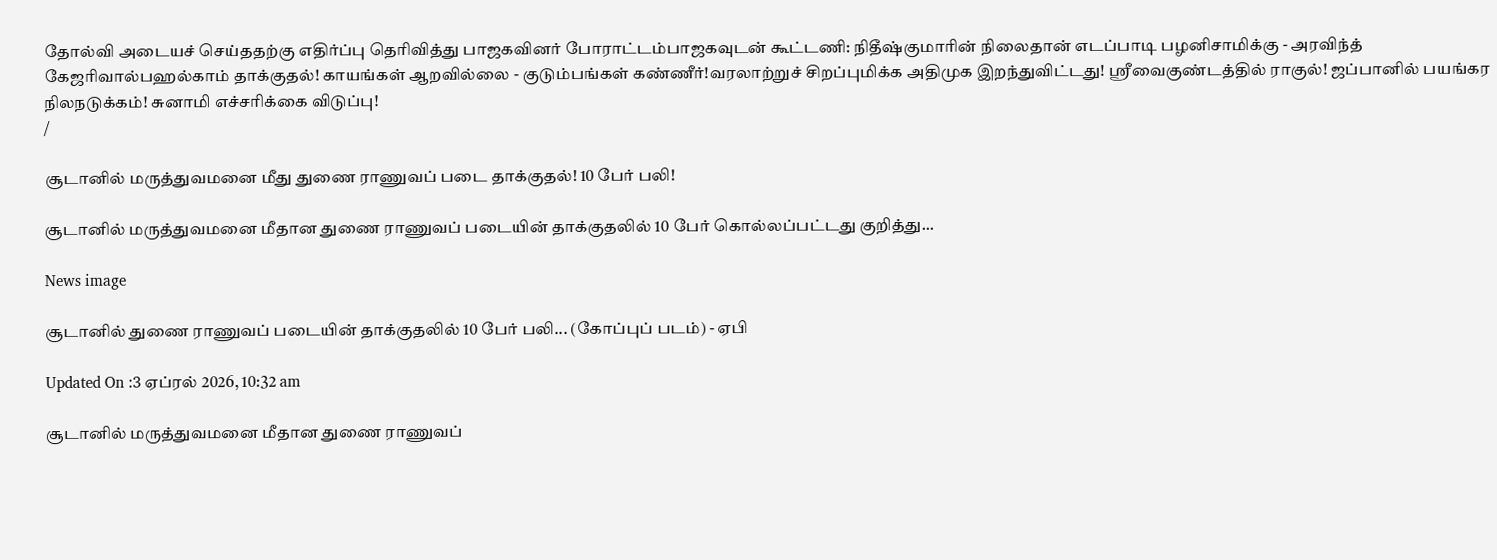தோல்வி அடையச் செய்ததற்கு எதிர்ப்பு தெரிவித்து பாஜகவினர் போராட்டம்பாஜகவுடன் கூட்டணி: நிதீஷ்குமாரின் நிலைதான் எடப்பாடி பழனிசாமிக்கு - அரவிந்த் கேஜரிவால்பஹல்காம் தாக்குதல்! காயங்கள் ஆறவில்லை - குடும்பங்கள் கண்ணீர்!வரலாற்றுச் சிறப்புமிக்க அதிமுக இறந்துவிட்டது! ஸ்ரீவைகுண்டத்தில் ராகுல்! ஜப்பானில் பயங்கர நிலநடுக்கம்! சுனாமி எச்சரிக்கை விடுப்பு!
/

சூடானில் மருத்துவமனை மீது துணை ராணுவப் படை தாக்குதல்! 10 பேர் பலி!

சூடானில் மருத்துவமனை மீதான துணை ராணுவப் படையின் தாக்குதலில் 10 பேர் கொல்லப்பட்டது குறித்து...

News image

சூடானில் துணை ராணுவப் படையின் தாக்குதலில் 10 பேர் பலி... (கோப்புப் படம்) - ஏபி

Updated On :3 ஏப்ரல் 2026, 10:32 am

சூடானில் மருத்துவமனை மீதான துணை ராணுவப்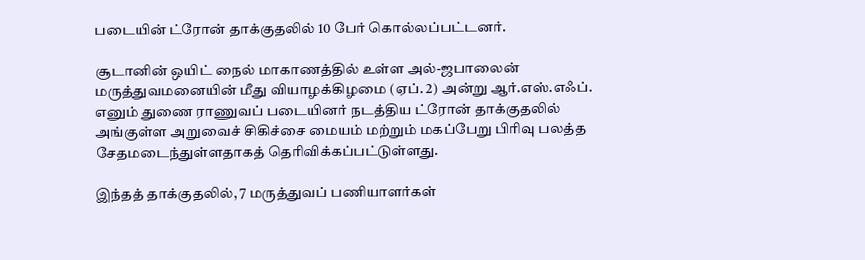படையின் ட்ரோன் தாக்குதலில் 10 பேர் கொல்லப்பட்டனர்.

சூடானின் ஒயிட் நைல் மாகாணத்தில் உள்ள அல்-ஜபாலைன் மருத்துவமனையின் மீது வியாழக்கிழமை (ஏப். 2) அன்று ஆர்.எஸ்.எஃப். எனும் துணை ராணுவப் படையினர் நடத்திய ட்ரோன் தாக்குதலில் அங்குள்ள அறுவைச் சிகிச்சை மையம் மற்றும் மகப்பேறு பிரிவு பலத்த சேதமடைந்துள்ளதாகத் தெரிவிக்கப்பட்டுள்ளது.

இந்தத் தாக்குதலில், 7 மருத்துவப் பணியாளர்கள்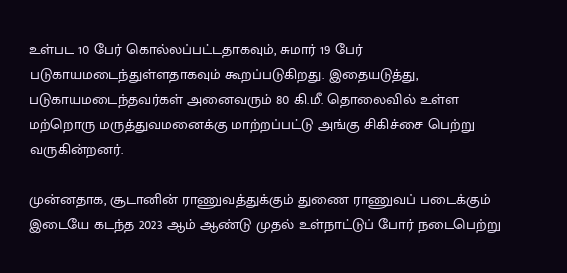உள்பட 10 பேர் கொல்லப்பட்டதாகவும், சுமார் 19 பேர் படுகாயமடைந்துள்ளதாகவும் கூறப்படுகிறது. இதையடுத்து, படுகாயமடைந்தவர்கள் அனைவரும் 80 கி.மீ. தொலைவில் உள்ள மற்றொரு மருத்துவமனைக்கு மாற்றப்பட்டு அங்கு சிகிச்சை பெற்று வருகின்றனர்.

முன்னதாக, சூடானின் ராணுவத்துக்கும் துணை ராணுவப் படைக்கும் இடையே கடந்த 2023 ஆம் ஆண்டு முதல் உள்நாட்டுப் போர் நடைபெற்று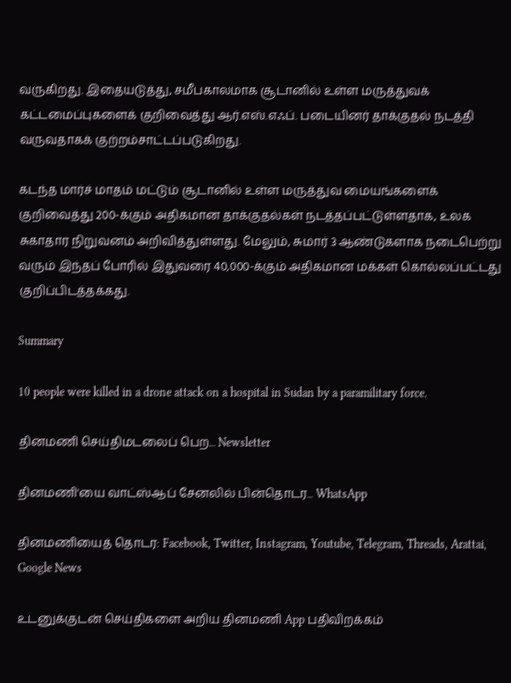வருகிறது. இதையடுத்து, சமீபகாலமாக சூடானில் உள்ள மருத்துவக் கட்டமைப்புகளைக் குறிவைத்து ஆர்.எஸ்.எஃப். படையினர் தாக்குதல் நடத்தி வருவதாகக் குற்றம்சாட்டப்படுகிறது.

கடந்த மார்ச் மாதம் மட்டும் சூடானில் உள்ள மருத்துவ மையங்களைக் குறிவைத்து 200-க்கும் அதிகமான தாக்குதல்கள் நடத்தப்பட்டுள்ளதாக, உலக சுகாதார நிறுவனம் அறிவித்துள்ளது. மேலும், சுமார் 3 ஆண்டுகளாக நடைபெற்று வரும் இந்தப் போரில் இதுவரை 40,000-க்கும் அதிகமான மக்கள் கொல்லப்பட்டது குறிப்பிடத்தக்கது.

Summary

10 people were killed in a drone attack on a hospital in Sudan by a paramilitary force.

தினமணி செய்திமடலைப் பெற... Newsletter

தினமணி'யை வாட்ஸ்ஆப் சேனலில் பின்தொடர... WhatsApp

தினமணியைத் தொடர: Facebook, Twitter, Instagram, Youtube, Telegram, Threads, Arattai, Google News

உடனுக்குடன் செய்திகளை அறிய தினமணி App பதிவிறக்கம்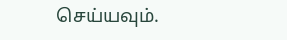செய்யவும்.